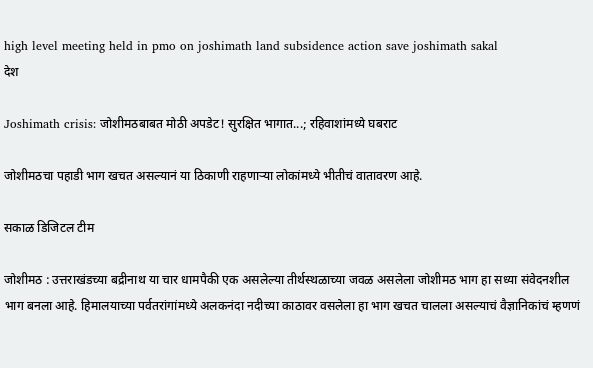high level meeting held in pmo on joshimath land subsidence action save joshimath sakal
देश

Joshimath crisis: जोशीमठबाबत मोठी अपडेट! सुरक्षित भागात...; रहिवाशांमध्ये घबराट

जोशीमठचा पहाडी भाग खचत असल्यानं या ठिकाणी राहणाऱ्या लोकांमध्ये भीतीचं वातावरण आहे.

सकाळ डिजिटल टीम

जोशीमठ : उत्तराखंडच्या बद्रीनाथ या चार धामपैकी एक असलेल्या तीर्थस्थळाच्या जवळ असलेला जोशीमठ भाग हा सध्या संवेदनशील भाग बनला आहे. हिमालयाच्या पर्वतरांगांमध्ये अलकनंदा नदीच्या काठावर वसलेला हा भाग खचत चालला असल्याचं वैज्ञानिकांचं म्हणणं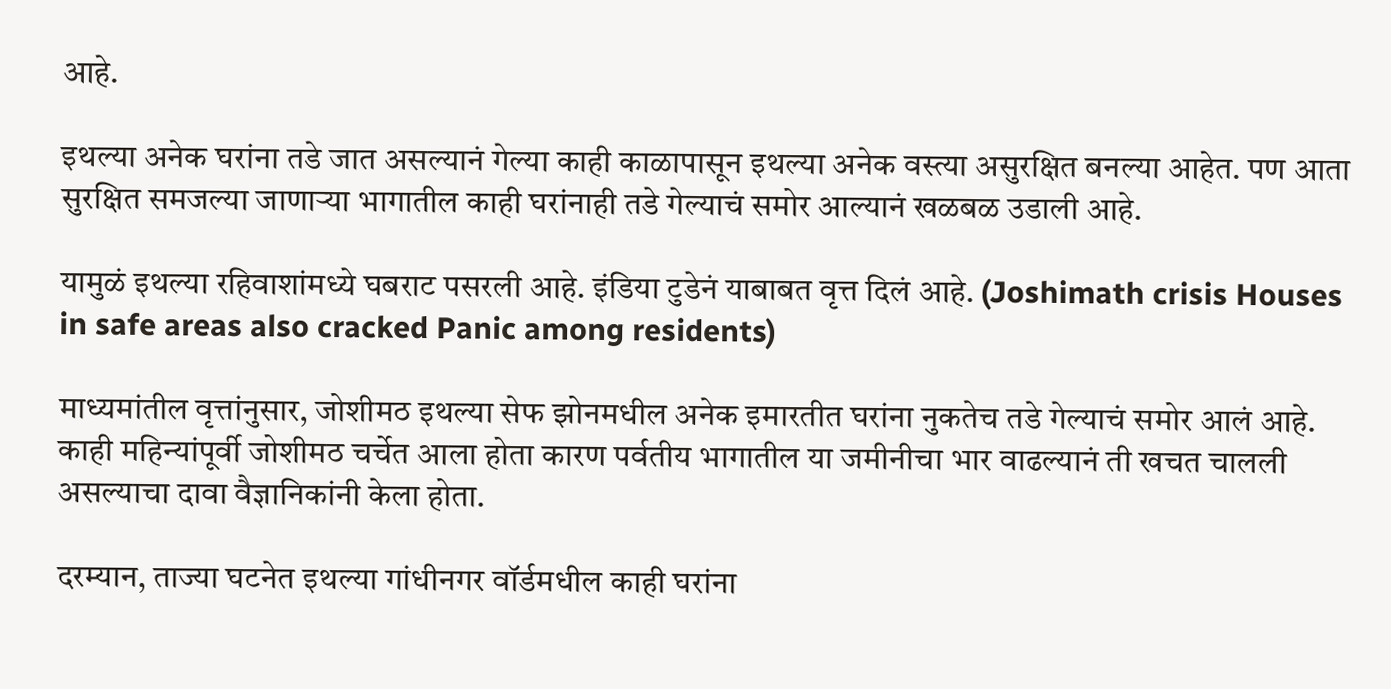आहे.

इथल्या अनेक घरांना तडे जात असल्यानं गेल्या काही काळापासून इथल्या अनेक वस्त्या असुरक्षित बनल्या आहेत. पण आता सुरक्षित समजल्या जाणाऱ्या भागातील काही घरांनाही तडे गेल्याचं समोर आल्यानं खळबळ उडाली आहे.

यामुळं इथल्या रहिवाशांमध्ये घबराट पसरली आहे. इंडिया टुडेनं याबाबत वृत्त दिलं आहे. (Joshimath crisis Houses in safe areas also cracked Panic among residents)

माध्यमांतील वृत्तांनुसार, जोशीमठ इथल्या सेफ झोनमधील अनेक इमारतीत घरांना नुकतेच तडे गेल्याचं समोर आलं आहे. काही महिन्यांपूर्वी जोशीमठ चर्चेत आला होता कारण पर्वतीय भागातील या जमीनीचा भार वाढल्यानं ती खचत चालली असल्याचा दावा वैज्ञानिकांनी केला होता.

दरम्यान, ताज्या घटनेत इथल्या गांधीनगर वॉर्डमधील काही घरांना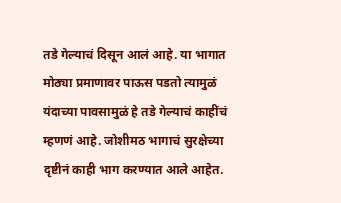तडे गेल्याचं दिसून आलं आहे. या भागात मोठ्या प्रमाणावर पाऊस पडतो त्यामुळं यंदाच्या पावसामुळं हे तडे गेल्याचं काहींचं म्हणणं आहे. जोशीमठ भागाचं सुरक्षेच्या दृष्टीनं काही भाग करण्यात आले आहेत.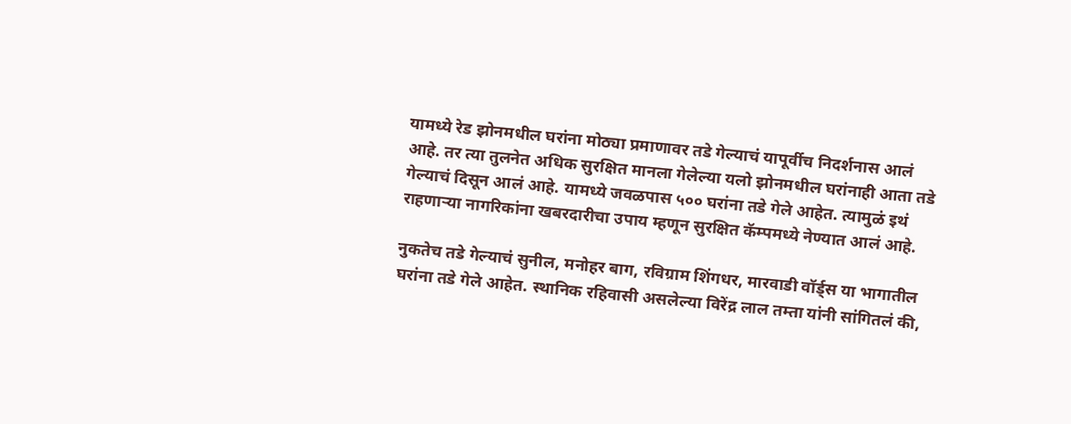यामध्ये रेड झोनमधील घरांना मोठ्या प्रमाणावर तडे गेल्याचं यापूर्वीच निदर्शनास आलं आहे. तर त्या तुलनेत अधिक सुरक्षित मानला गेलेल्या यलो झोनमधील घरांनाही आता तडे गेल्याचं दिसून आलं आहे. यामध्ये जवळपास ५०० घरांना तडे गेले आहेत. त्यामुळं इथं राहणाऱ्या नागरिकांना खबरदारीचा उपाय म्हणून सुरक्षित कॅम्पमध्ये नेण्यात आलं आहे.

नुकतेच तडे गेल्याचं सुनील, मनोहर बाग, रविग्राम शिंगधर, मारवाडी वॉर्ड्स या भागातील घरांना तडे गेले आहेत. स्थानिक रहिवासी असलेल्या विरेंद्र लाल तम्ता यांनी सांगितलं की,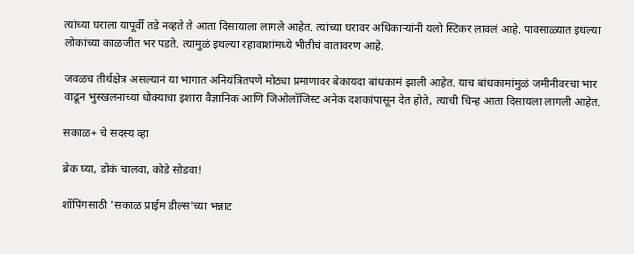त्यांच्या घराला यापूर्वी तडे नव्हते ते आता दिसायाला लागले आहेत. त्यांच्या घरावर अधिकाऱ्यांनी यलो स्टिकर लावलं आहे. पावसाळ्यात इथल्या लोकांच्या काळजीत भर पडते. त्यामुळं इथल्या रहावाशांमध्ये भीतीचं वातावरण आहे.

जवळच तीर्थक्षेत्र असल्यानं या भागात अनियंत्रितपणे मोठ्या प्रमाणावर बेकायदा बांधकामं झाली आहेत. याच बांधकामांमुळं जमीनीवरचा भार वाढून भुस्खलनाच्या धोक्याचा इशारा वैज्ञानिक आणि जिओलॉजिस्ट अनेक दशकांपासून देत होते, त्याची चिन्ह आता दिसायला लागली आहेत.

सकाळ+ चे सदस्य व्हा

ब्रेक घ्या, डोकं चालवा, कोडे सोडवा!

शॉपिंगसाठी 'सकाळ प्राईम डील्स'च्या भन्नाट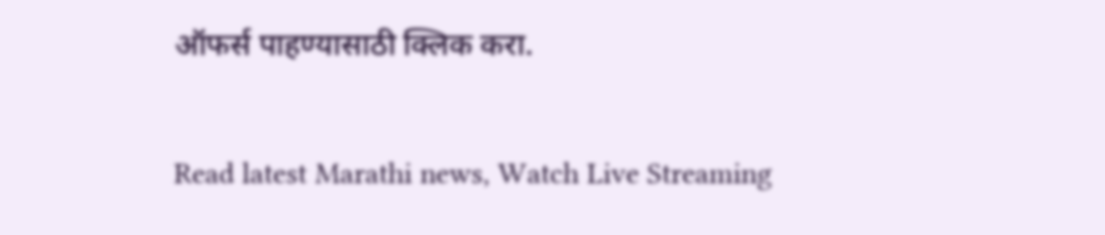ऑफर्स पाहण्यासाठी क्लिक करा.

Read latest Marathi news, Watch Live Streaming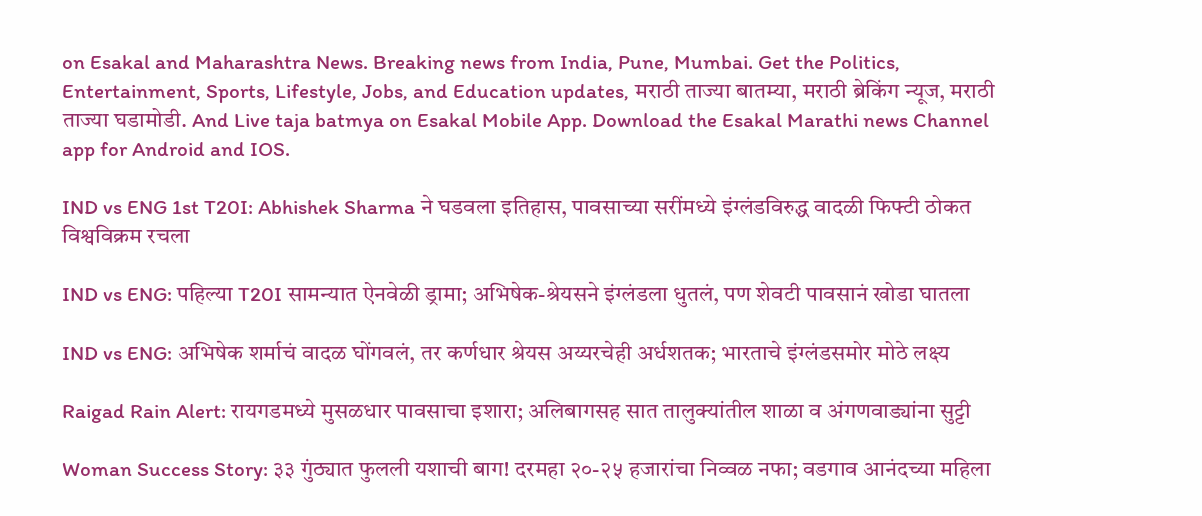on Esakal and Maharashtra News. Breaking news from India, Pune, Mumbai. Get the Politics, Entertainment, Sports, Lifestyle, Jobs, and Education updates, मराठी ताज्या बातम्या, मराठी ब्रेकिंग न्यूज, मराठी ताज्या घडामोडी. And Live taja batmya on Esakal Mobile App. Download the Esakal Marathi news Channel app for Android and IOS.

IND vs ENG 1st T20I: Abhishek Sharma ने घडवला इतिहास, पावसाच्या सरींमध्ये इंग्लंडविरुद्ध वादळी फिफ्टी ठोकत विश्वविक्रम रचला

IND vs ENG: पहिल्या T20I सामन्यात ऐनवेळी ड्रामा; अभिषेक-श्रेयसने इंग्लंडला धुतलं, पण शेवटी पावसानं खोडा घातला

IND vs ENG: अभिषेक शर्माचं वादळ घोंगवलं, तर कर्णधार श्रेयस अय्यरचेही अर्धशतक; भारताचे इंग्लंडसमोर मोठे लक्ष्य

Raigad Rain Alert: रायगडमध्ये मुसळधार पावसाचा इशारा; अलिबागसह सात तालुक्यांतील शाळा व अंगणवाड्यांना सुट्टी

Woman Success Story: ३३ गुंठ्यात फुलली यशाची बाग! दरमहा २०-२५ हजारांचा निव्वळ नफा; वडगाव आनंदच्या महिला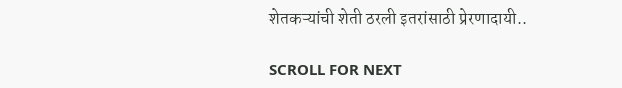शेतकऱ्यांची शेती ठरली इतरांसाठी प्रेरणादायी..

SCROLL FOR NEXT